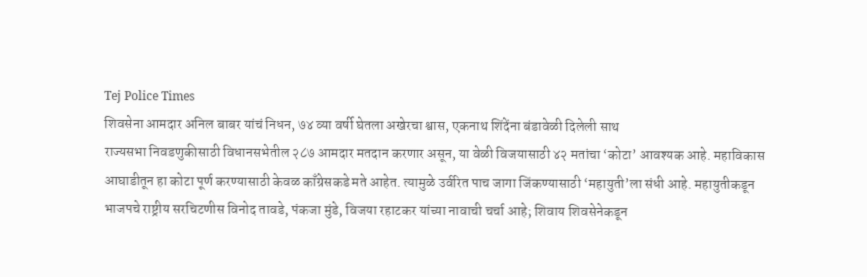Tej Police Times
शिवसेना आमदार अनिल बाबर यांचं निधन, ७४ व्या वर्षी घेतला अखेरचा श्वास, एकनाथ शिंदेंना बंडावेळी दिलेली साथ
राज्यसभा निवडणुकीसाठी विधानसभेतील २८७ आमदार मतदान करणार असून, या वेळी विजयासाठी ४२ मतांचा ‘कोटा’ आवश्यक आहे. महाविकास आघाडीतून हा कोटा पूर्ण करण्यासाठी केवळ काँग्रेसकडे मते आहेत. त्यामुळे उर्वरित पाच जागा जिंकण्यासाठी ‘महायुती’ला संधी आहे. महायुतीकडून भाजपचे राष्ट्रीय सरचिटणीस विनोद तावडे, पंकजा मुंडे, विजया रहाटकर यांच्या नावाची चर्चा आहे; शिवाय शिवसेनेकडून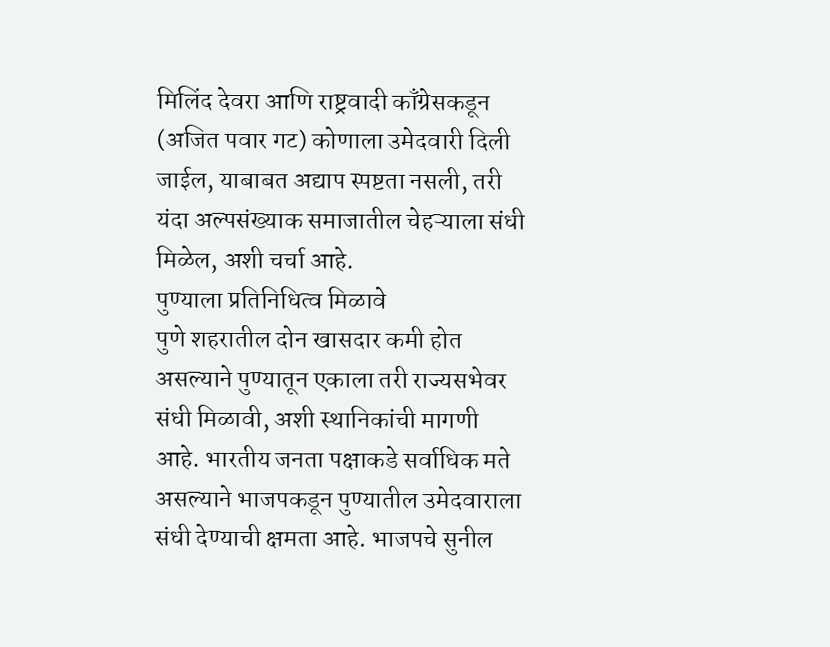मिलिंद देवरा आणि राष्ट्रवादी काँग्रेसकडून (अजित पवार गट) कोणाला उमेदवारी दिली जाईल, याबाबत अद्याप स्पष्टता नसली, तरी यंदा अल्पसंख्याक समाजातील चेहऱ्याला संधी मिळेल, अशी चर्चा आहे.
पुण्याला प्रतिनिधित्व मिळावे
पुणे शहरातील दोन खासदार कमी होत असल्याने पुण्यातून एकाला तरी राज्यसभेवर संधी मिळावी, अशी स्थानिकांची मागणी आहे. भारतीय जनता पक्षाकडे सर्वाधिक मते असल्याने भाजपकडून पुण्यातील उमेदवाराला संधी देण्याची क्षमता आहे. भाजपचे सुनील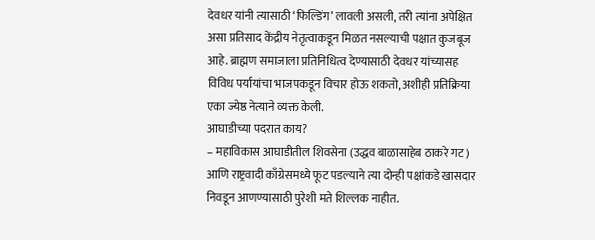देवधर यांनी त्यासाठी ‘फिल्डिंग’ लावली असली, तरी त्यांना अपेक्षित असा प्रतिसाद केंद्रीय नेतृत्वाकडून मिळत नसल्याची पक्षात कुजबूज आहे. ब्राह्मण समाजाला प्रतिनिधित्व देण्यासाठी देवधर यांच्यासह विविध पर्यायांचा भाजपकडून विचार होऊ शकतो, अशीही प्रतिक्रिया एका ज्येष्ठ नेत्याने व्यक्त केली.
आघाडीच्या पदरात काय?
– महाविकास आघाडीतील शिवसेना (उद्धव बाळासाहेब ठाकरे गट) आणि राष्ट्रवादी काँग्रेसमध्ये फूट पडल्याने त्या दोन्ही पक्षांकडे खासदार निवडून आणण्यासाठी पुरेशी मते शिल्लक नाहीत.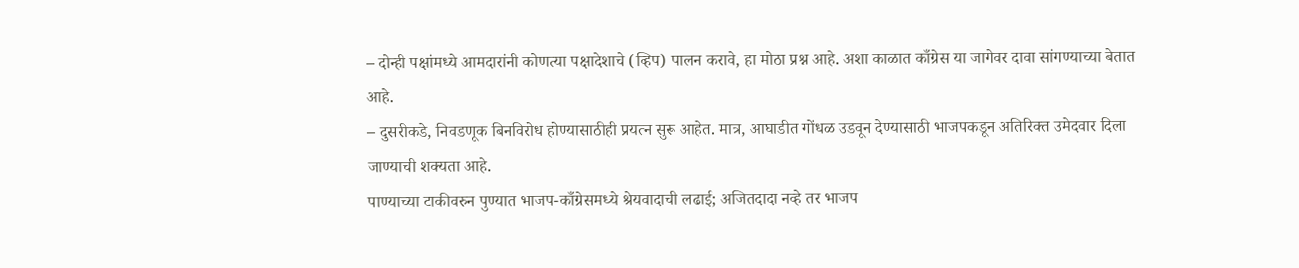– दोन्ही पक्षांमध्ये आमदारांनी कोणत्या पक्षादेशाचे (व्हिप) पालन करावे, हा मोठा प्रश्न आहे. अशा काळात काँग्रेस या जागेवर दावा सांगण्याच्या बेतात आहे.
– दुसरीकडे, निवडणूक बिनविरोध होण्यासाठीही प्रयत्न सुरू आहेत. मात्र, आघाडीत गोंधळ उडवून देण्यासाठी भाजपकडून अतिरिक्त उमेदवार दिला जाण्याची शक्यता आहे.
पाण्याच्या टाकीवरुन पुण्यात भाजप-काँग्रेसमध्ये श्रेयवादाची लढाई; अजितदादा नव्हे तर भाजप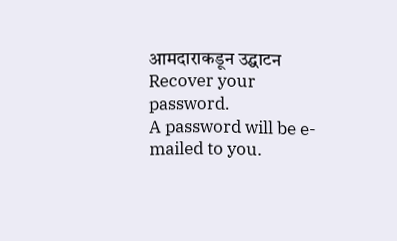आमदाराकडून उद्घाटन
Recover your password.
A password will be e-mailed to you.